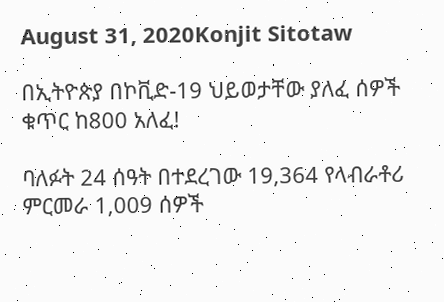August 31, 2020Konjit Sitotaw

በኢትዮጵያ በኮቪድ-19 ህይወታቸው ያለፈ ሰዎች ቁጥር ከ800 አለፈ!

ባለፉት 24 ሰዓት በተደረገው 19,364 የላብራቶሪ ምርመራ 1,009 ሰዎች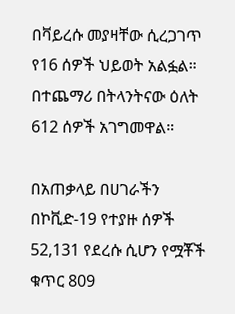በቫይረሱ መያዛቸው ሲረጋገጥ የ16 ሰዎች ህይወት አልፏል። በተጨማሪ በትላንትናው ዕለት 612 ሰዎች አገግመዋል።

በአጠቃላይ በሀገራችን በኮቪድ-19 የተያዙ ሰዎች 52,131 የደረሱ ሲሆን የሟቾች ቁጥር 809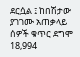ደርሷል ፤ ከበሽታው ያገገሙ አጠቃላይ ሰዎች ቁጥር ደግሞ 18,994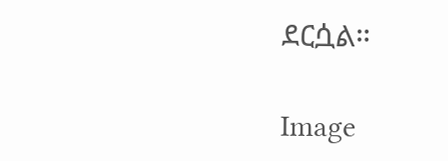ደርሷል።

Image